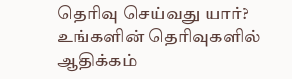தெரிவு செய்வது யார்?
உங்களின் தெரிவுகளில் ஆதிக்கம்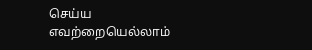செய்ய எவற்றையெல்லாம்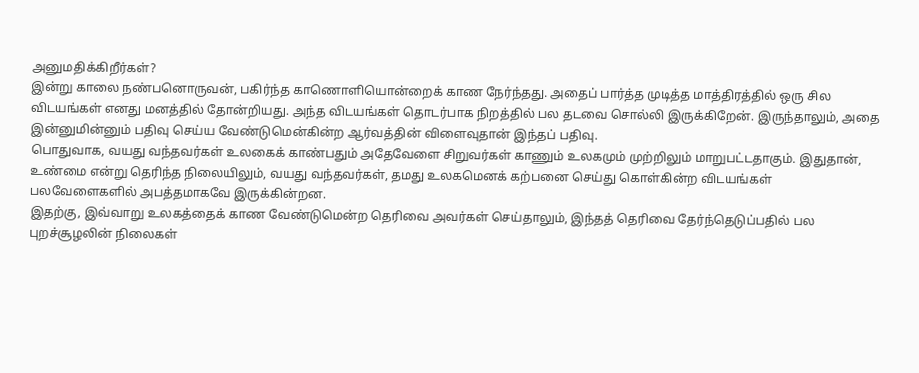அனுமதிக்கிறீர்கள்?
இன்று காலை நண்பனொருவன், பகிர்ந்த காணொளியொன்றைக் காண நேர்ந்தது. அதைப் பார்த்த முடித்த மாத்திரத்தில் ஒரு சில விடயங்கள் எனது மனத்தில் தோன்றியது. அந்த விடயங்கள் தொடர்பாக நிறத்தில் பல தடவை சொல்லி இருக்கிறேன். இருந்தாலும், அதை இன்னுமின்னும் பதிவு செய்ய வேண்டுமென்கின்ற ஆர்வத்தின் விளைவுதான் இந்தப் பதிவு.
பொதுவாக, வயது வந்தவர்கள் உலகைக் காண்பதும் அதேவேளை சிறுவர்கள் காணும் உலகமும் முற்றிலும் மாறுபட்டதாகும். இதுதான், உண்மை என்று தெரிந்த நிலையிலும், வயது வந்தவர்கள், தமது உலகமெனக் கற்பனை செய்து கொள்கின்ற விடயங்கள் பலவேளைகளில் அபத்தமாகவே இருக்கின்றன.
இதற்கு, இவ்வாறு உலகத்தைக் காண வேண்டுமென்ற தெரிவை அவர்கள் செய்தாலும், இந்தத் தெரிவை தேர்ந்தெடுப்பதில் பல புறச்சூழலின் நிலைகள்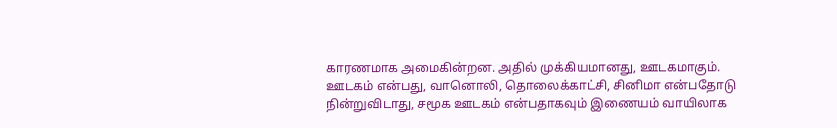காரணமாக அமைகின்றன. அதில் முக்கியமானது, ஊடகமாகும்.
ஊடகம் என்பது, வானொலி, தொலைக்காட்சி, சினிமா என்பதோடு நின்றுவிடாது, சமூக ஊடகம் என்பதாகவும் இணையம் வாயிலாக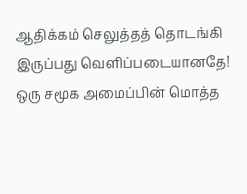ஆதிக்கம் செலுத்தத் தொடங்கி இருப்பது வெளிப்படையானதே!
ஒரு சமூக அமைப்பின் மொத்த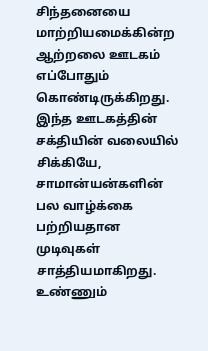சிந்தனையை மாற்றியமைக்கின்ற ஆற்றலை ஊடகம் எப்போதும் கொண்டிருக்கிறது. இந்த ஊடகத்தின் சக்தியின் வலையில் சிக்கியே, சாமான்யன்களின் பல வாழ்க்கை பற்றியதான முடிவுகள் சாத்தியமாகிறது.
உண்ணும்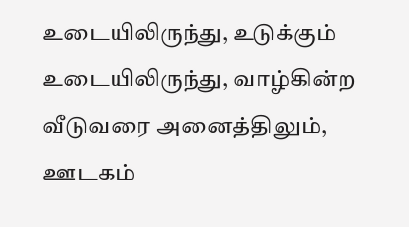உடையிலிருந்து, உடுக்கும் உடையிலிருந்து, வாழ்கின்ற வீடுவரை அனைத்திலும், ஊடகம்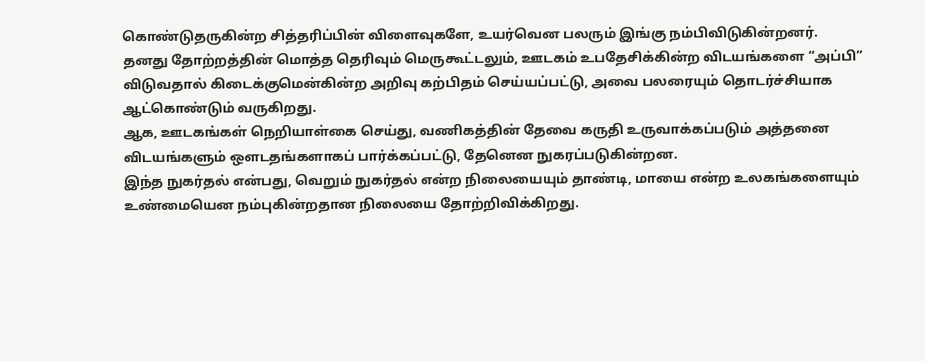கொண்டுதருகின்ற சித்தரிப்பின் விளைவுகளே, உயர்வென பலரும் இங்கு நம்பிவிடுகின்றனர்.
தனது தோற்றத்தின் மொத்த தெரிவும் மெருகூட்டலும், ஊடகம் உபதேசிக்கின்ற விடயங்களை “அப்பி” விடுவதால் கிடைக்குமென்கின்ற அறிவு கற்பிதம் செய்யப்பட்டு, அவை பலரையும் தொடர்ச்சியாக ஆட்கொண்டும் வருகிறது.
ஆக, ஊடகங்கள் நெறியாள்கை செய்து, வணிகத்தின் தேவை கருதி உருவாக்கப்படும் அத்தனை விடயங்களும் ஔடதங்களாகப் பார்க்கப்பட்டு, தேனென நுகரப்படுகின்றன.
இந்த நுகர்தல் என்பது, வெறும் நுகர்தல் என்ற நிலையையும் தாண்டி, மாயை என்ற உலகங்களையும் உண்மையென நம்புகின்றதான நிலையை தோற்றிவிக்கிறது.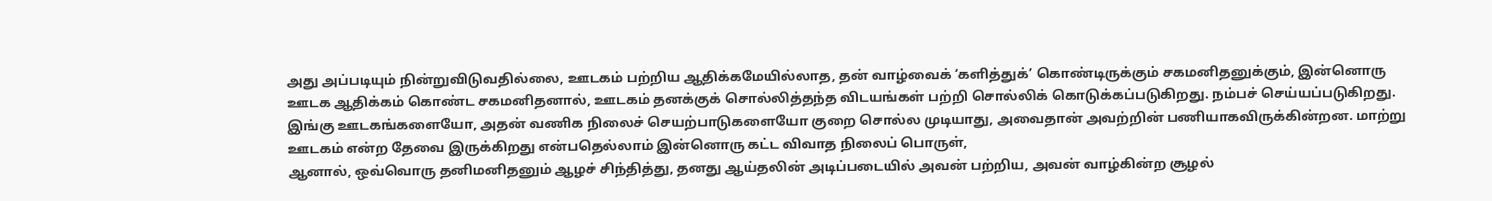அது அப்படியும் நின்றுவிடுவதில்லை, ஊடகம் பற்றிய ஆதிக்கமேயில்லாத, தன் வாழ்வைக் ‘களித்துக்’ கொண்டிருக்கும் சகமனிதனுக்கும், இன்னொரு ஊடக ஆதிக்கம் கொண்ட சகமனிதனால், ஊடகம் தனக்குக் சொல்லித்தந்த விடயங்கள் பற்றி சொல்லிக் கொடுக்கப்படுகிறது. நம்பச் செய்யப்படுகிறது.
இங்கு ஊடகங்களையோ, அதன் வணிக நிலைச் செயற்பாடுகளையோ குறை சொல்ல முடியாது, அவைதான் அவற்றின் பணியாகவிருக்கின்றன. மாற்று ஊடகம் என்ற தேவை இருக்கிறது என்பதெல்லாம் இன்னொரு கட்ட விவாத நிலைப் பொருள்,
ஆனால், ஒவ்வொரு தனிமனிதனும் ஆழச் சிந்தித்து, தனது ஆய்தலின் அடிப்படையில் அவன் பற்றிய, அவன் வாழ்கின்ற சூழல்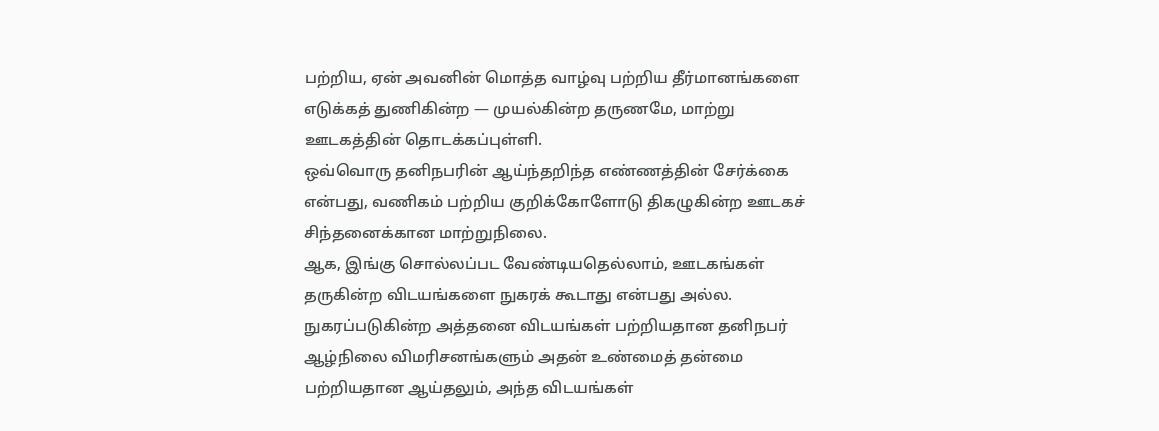பற்றிய, ஏன் அவனின் மொத்த வாழ்வு பற்றிய தீர்மானங்களை எடுக்கத் துணிகின்ற — முயல்கின்ற தருணமே, மாற்று ஊடகத்தின் தொடக்கப்புள்ளி.
ஒவ்வொரு தனிநபரின் ஆய்ந்தறிந்த எண்ணத்தின் சேர்க்கை என்பது, வணிகம் பற்றிய குறிக்கோளோடு திகழுகின்ற ஊடகச் சிந்தனைக்கான மாற்றுநிலை.
ஆக, இங்கு சொல்லப்பட வேண்டியதெல்லாம், ஊடகங்கள் தருகின்ற விடயங்களை நுகரக் கூடாது என்பது அல்ல. நுகரப்படுகின்ற அத்தனை விடயங்கள் பற்றியதான தனிநபர் ஆழ்நிலை விமரிசனங்களும் அதன் உண்மைத் தன்மை பற்றியதான ஆய்தலும், அந்த விடயங்கள்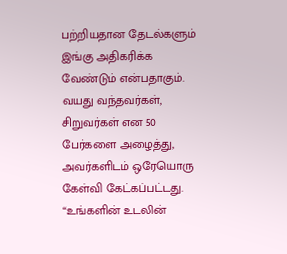பற்றியதான தேடல்களும் இங்கு அதிகரிக்க வேண்டும் என்பதாகும்.
வயது வந்தவர்கள், சிறுவர்கள் என 50 பேர்களை அழைத்து, அவர்களிடம் ஒரேயொரு கேள்வி கேட்கப்பட்டது. “உங்களின் உடலின்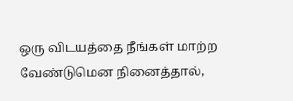ஒரு விடயத்தை நீங்கள் மாற்ற வேண்டுமென நினைத்தால்,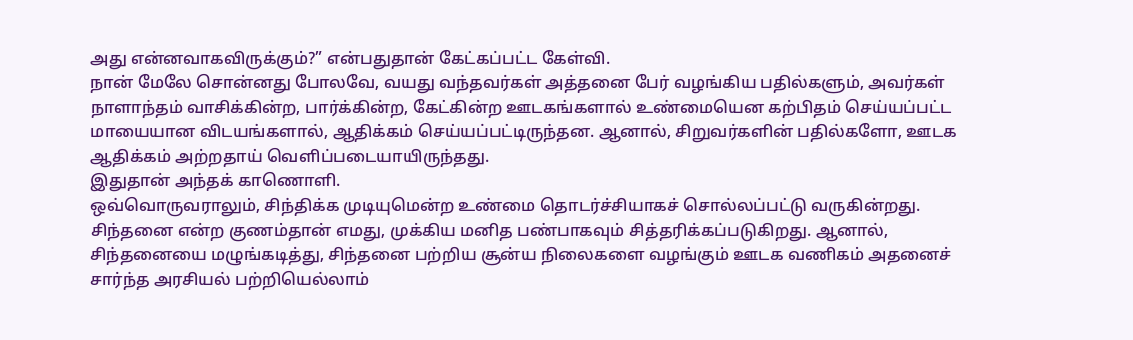அது என்னவாகவிருக்கும்?” என்பதுதான் கேட்கப்பட்ட கேள்வி.
நான் மேலே சொன்னது போலவே, வயது வந்தவர்கள் அத்தனை பேர் வழங்கிய பதில்களும், அவர்கள் நாளாந்தம் வாசிக்கின்ற, பார்க்கின்ற, கேட்கின்ற ஊடகங்களால் உண்மையென கற்பிதம் செய்யப்பட்ட மாயையான விடயங்களால், ஆதிக்கம் செய்யப்பட்டிருந்தன. ஆனால், சிறுவர்களின் பதில்களோ, ஊடக ஆதிக்கம் அற்றதாய் வெளிப்படையாயிருந்தது.
இதுதான் அந்தக் காணொளி.
ஒவ்வொருவராலும், சிந்திக்க முடியுமென்ற உண்மை தொடர்ச்சியாகச் சொல்லப்பட்டு வருகின்றது. சிந்தனை என்ற குணம்தான் எமது, முக்கிய மனித பண்பாகவும் சித்தரிக்கப்படுகிறது. ஆனால், சிந்தனையை மழுங்கடித்து, சிந்தனை பற்றிய சூன்ய நிலைகளை வழங்கும் ஊடக வணிகம் அதனைச் சார்ந்த அரசியல் பற்றியெல்லாம்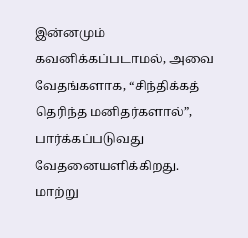இன்னமும் கவனிக்கப்படாமல், அவை வேதங்களாக, “சிந்திக்கத் தெரிந்த மனிதர்களால்”, பார்க்கப்படுவது வேதனையளிக்கிறது.
மாற்று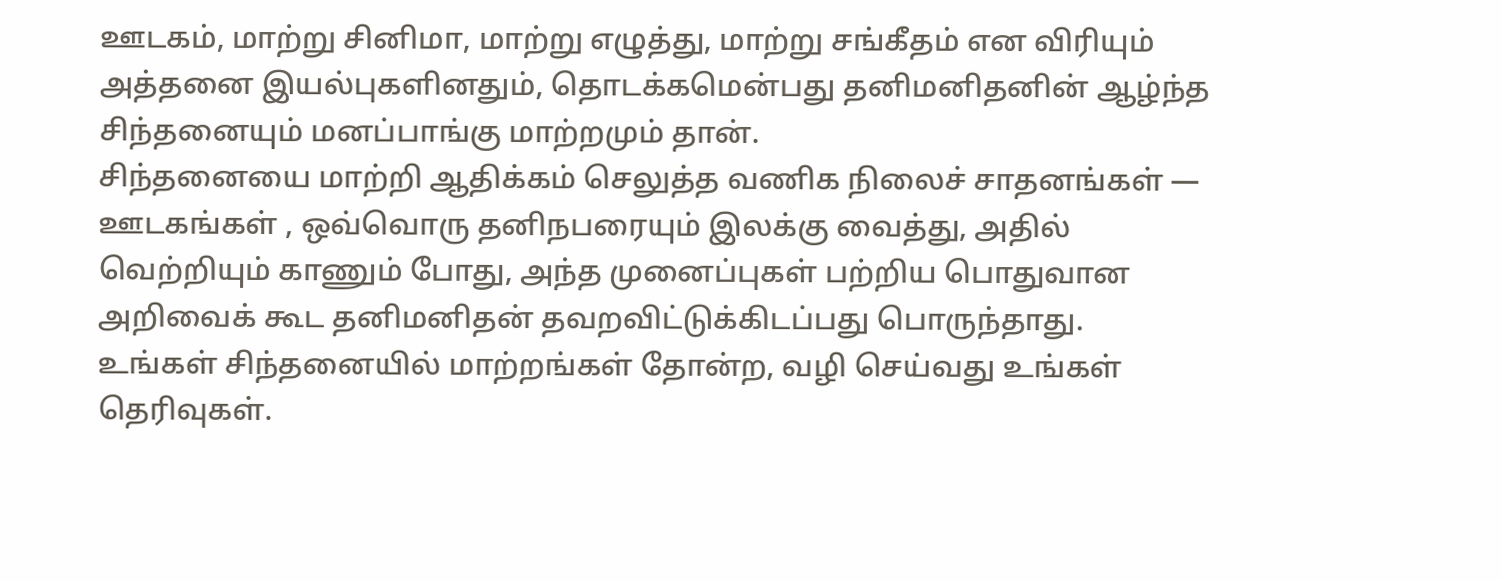ஊடகம், மாற்று சினிமா, மாற்று எழுத்து, மாற்று சங்கீதம் என விரியும் அத்தனை இயல்புகளினதும், தொடக்கமென்பது தனிமனிதனின் ஆழ்ந்த சிந்தனையும் மனப்பாங்கு மாற்றமும் தான்.
சிந்தனையை மாற்றி ஆதிக்கம் செலுத்த வணிக நிலைச் சாதனங்கள் — ஊடகங்கள் , ஒவ்வொரு தனிநபரையும் இலக்கு வைத்து, அதில் வெற்றியும் காணும் போது, அந்த முனைப்புகள் பற்றிய பொதுவான அறிவைக் கூட தனிமனிதன் தவறவிட்டுக்கிடப்பது பொருந்தாது.
உங்கள் சிந்தனையில் மாற்றங்கள் தோன்ற, வழி செய்வது உங்கள் தெரிவுகள்.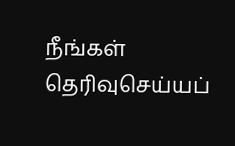நீங்கள் தெரிவுசெய்யப்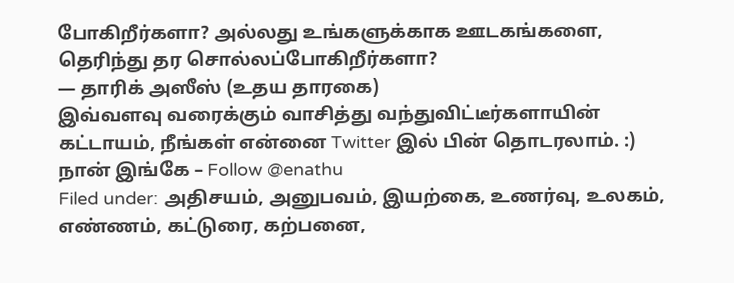போகிறீர்களா? அல்லது உங்களுக்காக ஊடகங்களை, தெரிந்து தர சொல்லப்போகிறீர்களா?
— தாரிக் அஸீஸ் (உதய தாரகை)
இவ்வளவு வரைக்கும் வாசித்து வந்துவிட்டீர்களாயின் கட்டாயம், நீங்கள் என்னை Twitter இல் பின் தொடரலாம். :) நான் இங்கே – Follow @enathu
Filed under: அதிசயம், அனுபவம், இயற்கை, உணர்வு, உலகம், எண்ணம், கட்டுரை, கற்பனை,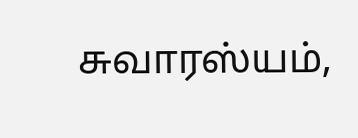சுவாரஸ்யம்,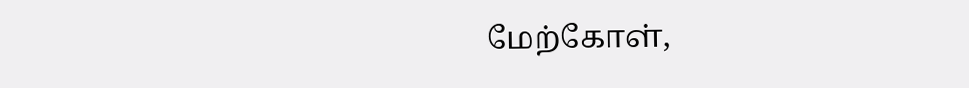மேற்கோள்,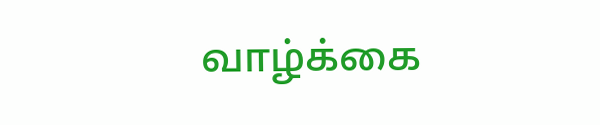வாழ்க்கை